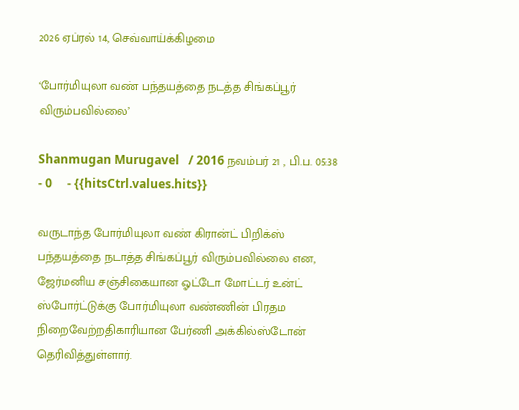2026 ஏப்ரல் 14, செவ்வாய்க்கிழமை

‘போர்மியுலா வண் பந்தயத்தை நடத்த சிங்கப்பூர் விரும்பவில்லை’

Shanmugan Murugavel   / 2016 நவம்பர் 21 , பி.ப. 05:38 - 0     - {{hitsCtrl.values.hits}}

வருடாந்த போர்மியுலா வண் கிரான்ட் பிறிக்ஸ் பந்தயத்தை நடாத்த சிங்கப்பூர் விரும்பவில்லை என, ஜேர்மனிய சஞ்சிகையான ஓட்டோ மோட்டர் உன்ட் ஸ்போர்ட்டுக்கு போர்மியுலா வண்ணின் பிரதம நிறைவேற்றதிகாரியான பேர்ணி அக்கில்ஸ்டோன் தெரிவித்துள்ளார்.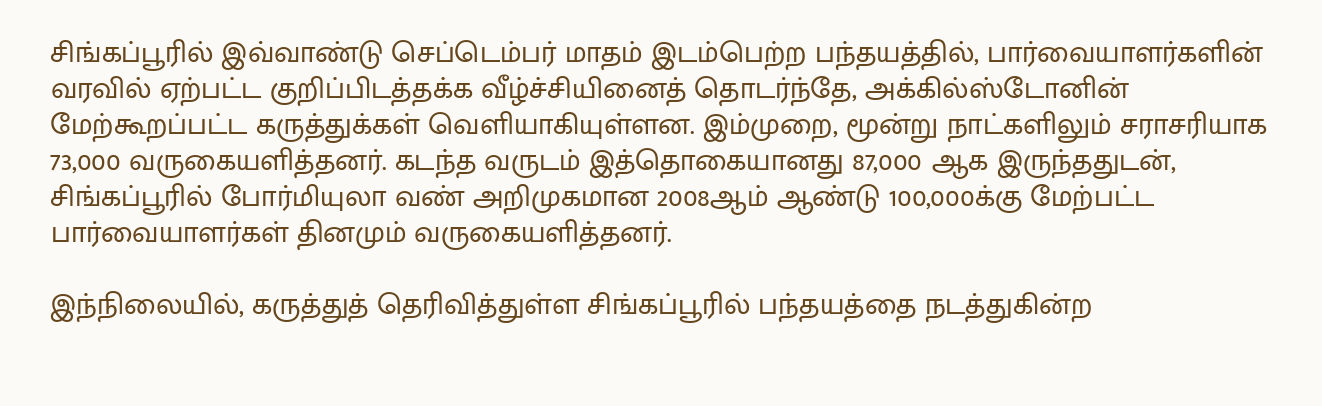சிங்கப்பூரில் இவ்வாண்டு செப்டெம்பர் மாதம் இடம்பெற்ற பந்தயத்தில், பார்வையாளர்களின் வரவில் ஏற்பட்ட குறிப்பிடத்தக்க வீழ்ச்சியினைத் தொடர்ந்தே, அக்கில்ஸ்டோனின் மேற்கூறப்பட்ட கருத்துக்கள் வெளியாகியுள்ளன. இம்முறை, மூன்று நாட்களிலும் சராசரியாக 73,000 வருகையளித்தனர். கடந்த வருடம் இத்தொகையானது 87,000 ஆக இருந்ததுடன், சிங்கப்பூரில் போர்மியுலா வண் அறிமுகமான 2008ஆம் ஆண்டு 100,000க்கு மேற்பட்ட பார்வையாளர்கள் தினமும் வருகையளித்தனர்.

இந்நிலையில், கருத்துத் தெரிவித்துள்ள சிங்கப்பூரில் பந்தயத்தை நடத்துகின்ற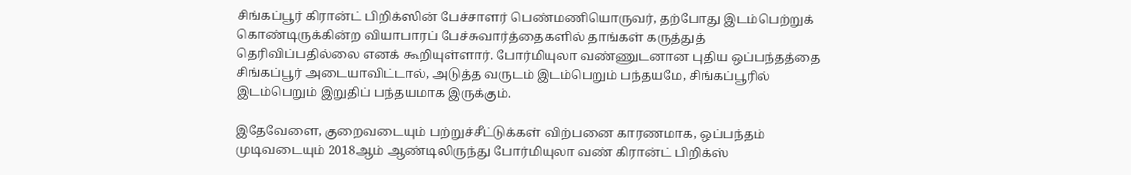சிங்கப்பூர் கிரான்ட் பிறிக்ஸின் பேச்சாளர் பெண்மணியொருவர், தற்போது இடம்பெற்றுக் கொண்டிருக்கின்ற வியாபாரப் பேச்சுவார்த்தைகளில் தாங்கள் கருத்துத் தெரிவிப்பதில்லை எனக் கூறியுள்ளார். போர்மியுலா வண்ணுடனான புதிய ஒப்பந்தத்தை சிங்கப்பூர் அடையாவிட்டால், அடுத்த வருடம் இடம்பெறும் பந்தயமே, சிங்கப்பூரில் இடம்பெறும் இறுதிப் பந்தயமாக இருக்கும்.

இதேவேளை, குறைவடையும் பற்றுச்சீட்டுக்கள் விற்பனை காரணமாக, ஒப்பந்தம் முடிவடையும் 2018ஆம் ஆண்டிலிருந்து போர்மியுலா வண் கிரான்ட் பிறிக்ஸ்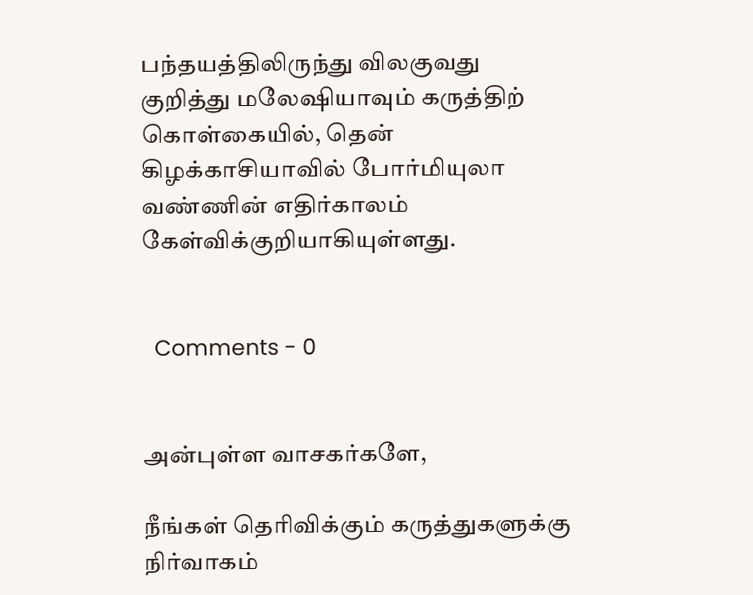பந்தயத்திலிருந்து விலகுவது குறித்து மலேஷியாவும் கருத்திற் கொள்கையில், தென் கிழக்காசியாவில் போர்மியுலா வண்ணின் எதிர்காலம் கேள்விக்குறியாகியுள்ளது.


  Comments - 0


அன்புள்ள வாசகர்களே,

நீங்கள் தெரிவிக்கும் கருத்துகளுக்கு நிர்வாகம்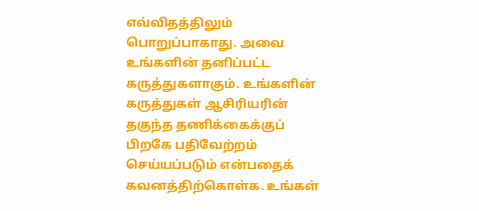எவ்விதத்திலும் பொறுப்பாகாது. அவை உங்களின் தனிப்பட்ட கருத்துகளாகும். உங்களின் கருத்துகள் ஆசிரியரின் தகுந்த தணிக்கைக்குப் பிறகே பதிவேற்றம் செய்யப்படும் என்பதைக் கவனத்திற்கொள்க. உங்கள்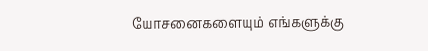யோசனைகளையும் எங்களுக்கு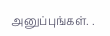அனுப்புங்கள். .